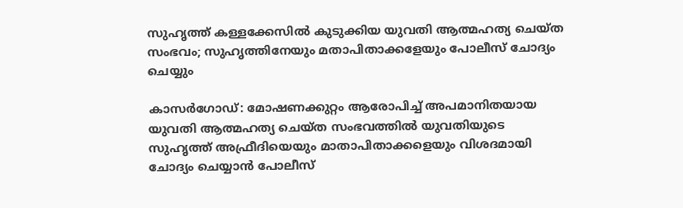സുഹൃത്ത് കള്ളക്കേസില്‍ കുടുക്കിയ യുവതി ആത്മഹത്യ ചെയ്ത സംഭവം; സുഹൃത്തിനേയും മതാപിതാക്കളേയും പോലീസ് ചോദ്യം ചെയ്യും

കാസർഗോഡ്: മോഷണക്കുറ്റം ആരോപിച്ച് അപമാനിതയായ യുവതി ആത്മഹത്യ ചെയ്ത സംഭവത്തിൽ യുവതിയുടെ സുഹൃത്ത് അഫ്രീദിയെയും മാതാപിതാക്കളെയും വിശദമായി ചോദ്യം ചെയ്യാൻ പോലീസ്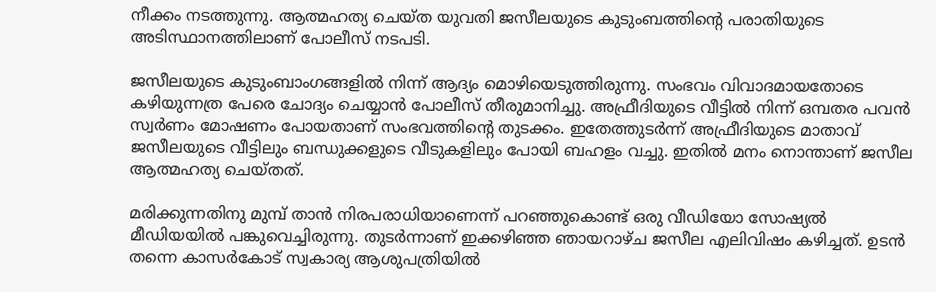നീക്കം നടത്തുന്നു. ആത്മഹത്യ ചെയ്ത യുവതി ജസീലയുടെ കുടുംബത്തിന്റെ പരാതിയുടെ അടിസ്ഥാനത്തിലാണ് പോലീസ് നടപടി.

ജസീലയുടെ കുടുംബാംഗങ്ങളിൽ നിന്ന് ആദ്യം മൊഴിയെടുത്തിരുന്നു. സംഭവം വിവാദമായതോടെ കഴിയുന്നത്ര പേരെ ചോദ്യം ചെയ്യാൻ പോലീസ് തീരുമാനിച്ചു. അഫ്രീദിയുടെ വീട്ടിൽ നിന്ന് ഒമ്പതര പവന്‍ സ്വർണം മോഷണം പോയതാണ് സംഭവത്തിന്റെ തുടക്കം. ഇതേത്തുടർന്ന് അഫ്രീദിയുടെ മാതാവ് ജസീലയുടെ വീട്ടിലും ബന്ധുക്കളുടെ വീടുകളിലും പോയി ബഹളം വച്ചു. ഇതില്‍ മനം നൊന്താണ് ജസീല ആത്മഹത്യ ചെയ്തത്.

മരിക്കുന്നതിനു മുമ്പ് താൻ നിരപരാധിയാണെന്ന് പറഞ്ഞുകൊണ്ട് ഒരു വീഡിയോ സോഷ്യല്‍ മീഡിയയില്‍ പങ്കുവെച്ചിരുന്നു. തുടര്‍ന്നാണ് ഇക്കഴിഞ്ഞ ഞായറാഴ്ച ജസീല എലിവിഷം കഴിച്ചത്. ഉടൻ തന്നെ കാസർകോട് സ്വകാര്യ ആശുപത്രിയിൽ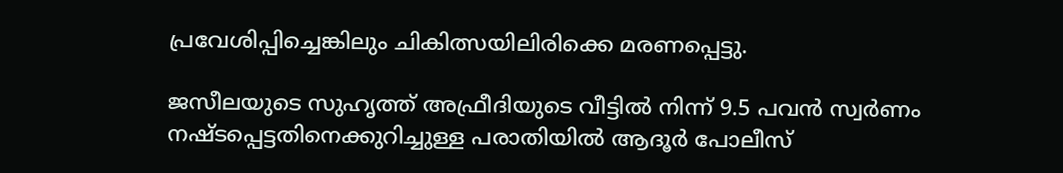പ്രവേശിപ്പിച്ചെങ്കിലും ചികിത്സയിലിരിക്കെ മരണപ്പെട്ടു.

ജസീലയുടെ സുഹൃത്ത് അഫ്രീദിയുടെ വീട്ടിൽ നിന്ന് 9.5 പവൻ സ്വർണം നഷ്ടപ്പെട്ടതിനെക്കുറിച്ചുള്ള പരാതിയിൽ ആദൂർ പോലീസ്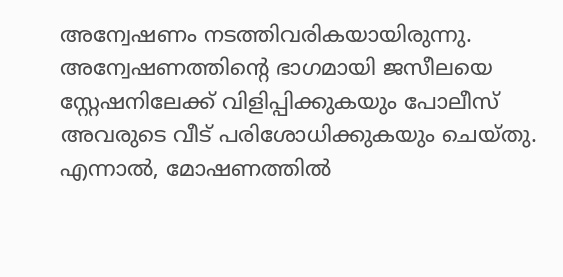അന്വേഷണം നടത്തിവരികയായിരുന്നു. അന്വേഷണത്തിന്റെ ഭാഗമായി ജസീലയെ സ്റ്റേഷനിലേക്ക് വിളിപ്പിക്കുകയും പോലീസ് അവരുടെ വീട് പരിശോധിക്കുകയും ചെയ്തു. എന്നാൽ, മോഷണത്തിൽ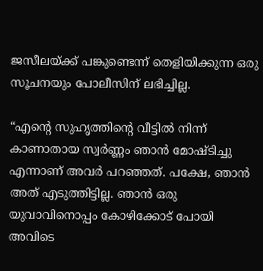ജസീലയ്ക്ക് പങ്കുണ്ടെന്ന് തെളിയിക്കുന്ന ഒരു സൂചനയും പോലീസിന് ലഭിച്ചില്ല.

“എന്റെ സുഹൃത്തിന്റെ വീട്ടിൽ നിന്ന് കാണാതായ സ്വർണ്ണം ഞാൻ മോഷ്ടിച്ചു എന്നാണ് അവർ പറഞ്ഞത്. പക്ഷേ, ഞാൻ അത് എടുത്തിട്ടില്ല. ഞാൻ ഒരു യുവാവിനൊപ്പം കോഴിക്കോട് പോയി അവിടെ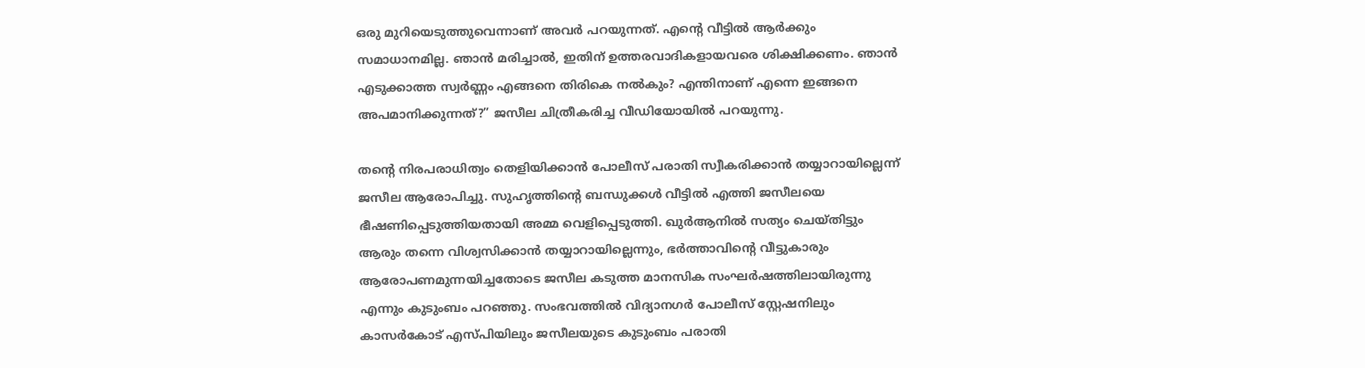ഒരു മുറിയെടുത്തുവെന്നാണ് അവർ പറയുന്നത്. എന്റെ വീട്ടിൽ ആർക്കും സമാധാനമില്ല. ഞാൻ മരിച്ചാൽ, ഇതിന് ഉത്തരവാദികളായവരെ ശിക്ഷിക്കണം. ഞാൻ എടുക്കാത്ത സ്വർണ്ണം എങ്ങനെ തിരികെ നൽകും? എന്തിനാണ് എന്നെ ഇങ്ങനെ അപമാനിക്കുന്നത്?” ജസീല ചിത്രീകരിച്ച വീഡിയോയില്‍ പറയുന്നു.

തന്റെ നിരപരാധിത്വം തെളിയിക്കാൻ പോലീസ് പരാതി സ്വീകരിക്കാൻ തയ്യാറായില്ലെന്ന് ജസീല ആരോപിച്ചു. സുഹൃത്തിന്റെ ബന്ധുക്കൾ വീട്ടിൽ എത്തി ജസീലയെ ഭീഷണിപ്പെടുത്തിയതായി അമ്മ വെളിപ്പെടുത്തി. ഖുർആനിൽ സത്യം ചെയ്തിട്ടും ആരും തന്നെ വിശ്വസിക്കാൻ തയ്യാറായില്ലെന്നും, ഭർത്താവിന്റെ വീട്ടുകാരും ആരോപണമുന്നയിച്ചതോടെ ജസീല കടുത്ത മാനസിക സംഘർഷത്തിലായിരുന്നു എന്നും കുടുംബം പറഞ്ഞു. സംഭവത്തിൽ വിദ്യാനഗർ പോലീസ് സ്റ്റേഷനിലും കാസർകോട് എസ്പിയിലും ജസീലയുടെ കുടുംബം പരാതി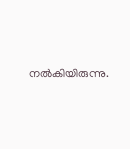നൽകിയിരുന്നു.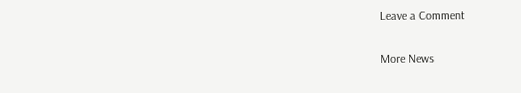Leave a Comment

More News